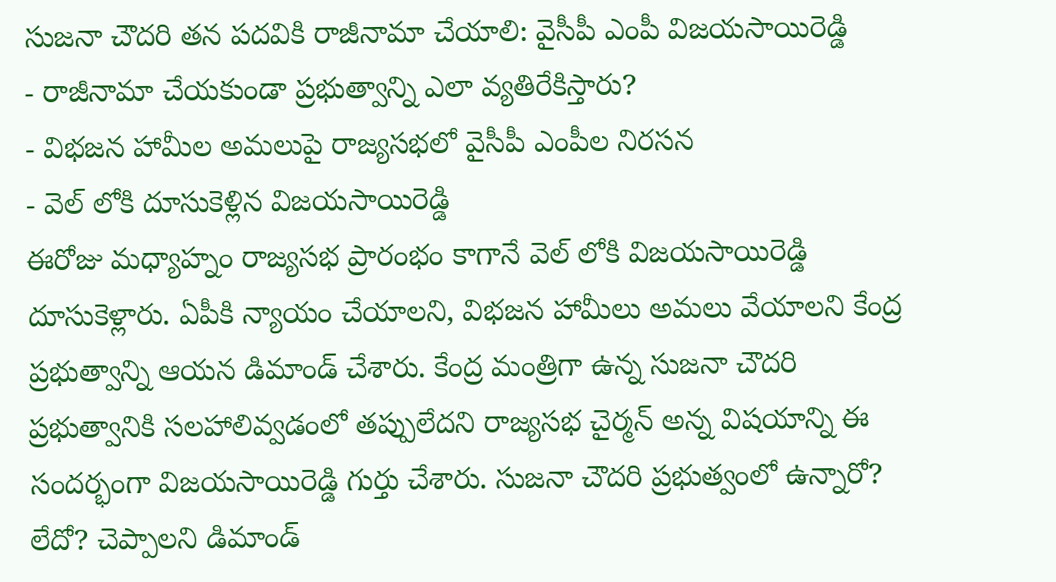సుజనా చౌదరి తన పదవికి రాజీనామా చేయాలి: వైసీపీ ఎంపీ విజయసాయిరెడ్డి
- రాజీనామా చేయకుండా ప్రభుత్వాన్ని ఎలా వ్యతిరేకిస్తారు?
- విభజన హామీల అమలుపై రాజ్యసభలో వైసీపీ ఎంపీల నిరసన
- వెల్ లోకి దూసుకెళ్లిన విజయసాయిరెడ్డి
ఈరోజు మధ్యాహ్నం రాజ్యసభ ప్రారంభం కాగానే వెల్ లోకి విజయసాయిరెడ్డి దూసుకెళ్లారు. ఏపీకి న్యాయం చేయాలని, విభజన హామీలు అమలు వేయాలని కేంద్ర ప్రభుత్వాన్ని ఆయన డిమాండ్ చేశారు. కేంద్ర మంత్రిగా ఉన్న సుజనా చౌదరి ప్రభుత్వానికి సలహాలివ్వడంలో తప్పులేదని రాజ్యసభ చైర్మన్ అన్న విషయాన్ని ఈ సందర్భంగా విజయసాయిరెడ్డి గుర్తు చేశారు. సుజనా చౌదరి ప్రభుత్వంలో ఉన్నారో? లేదో? చెప్పాలని డిమాండ్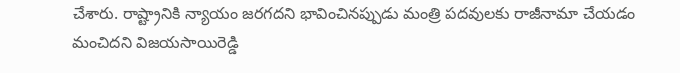చేశారు. రాష్ట్రానికి న్యాయం జరగదని భావించినప్పుడు మంత్రి పదవులకు రాజీనామా చేయడం మంచిదని విజయసాయిరెడ్డి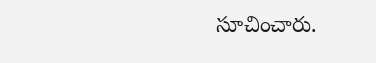సూచించారు.